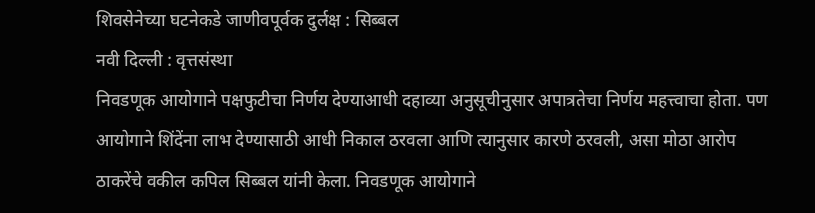शिवसेनेच्या घटनेकडे जाणीवपूर्वक दुर्लक्ष : सिब्बल
नवी दिल्ली : वृत्तसंस्था
निवडणूक आयोगाने पक्षफुटीचा निर्णय देण्याआधी दहाव्या अनुसूचीनुसार अपात्रतेचा निर्णय महत्त्वाचा होता. पण आयोगाने शिंदेंना लाभ देण्यासाठी आधी निकाल ठरवला आणि त्यानुसार कारणे ठरवली, असा मोठा आरोप ठाकरेंचे वकील कपिल सिब्बल यांनी केला. निवडणूक आयोगाने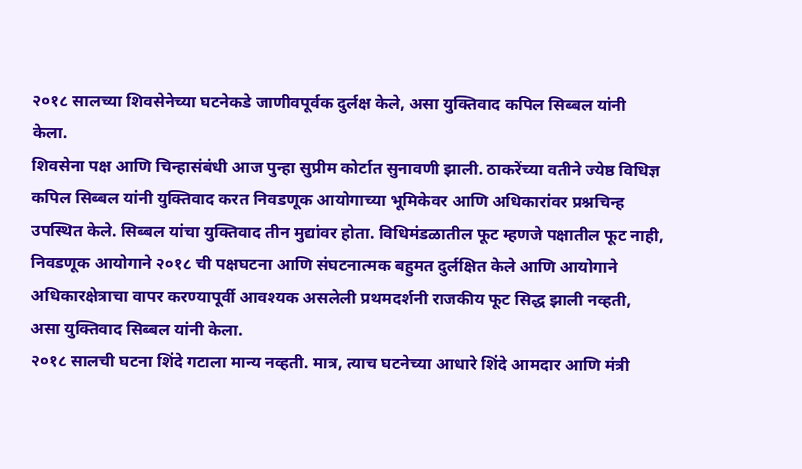२०१८ सालच्या शिवसेनेच्या घटनेकडे जाणीवपूर्वक दुर्लक्ष केले, असा युक्तिवाद कपिल सिब्बल यांनी केला.
शिवसेना पक्ष आणि चिन्हासंबंधी आज पुन्हा सुप्रीम कोर्टात सुनावणी झाली. ठाकरेंच्या वतीने ज्येष्ठ विधिज्ञ कपिल सिब्बल यांनी युक्तिवाद करत निवडणूक आयोगाच्या भूमिकेवर आणि अधिकारांवर प्रश्नचिन्ह उपस्थित केले. सिब्बल यांचा युक्तिवाद तीन मुद्यांवर होता. विधिमंडळातील फूट म्हणजे पक्षातील फूट नाही, निवडणूक आयोगाने २०१८ ची पक्षघटना आणि संघटनात्मक बहुमत दुर्लक्षित केले आणि आयोगाने अधिकारक्षेत्राचा वापर करण्यापूर्वी आवश्यक असलेली प्रथमदर्शनी राजकीय फूट सिद्ध झाली नव्हती, असा युक्तिवाद सिब्बल यांनी केला.
२०१८ सालची घटना शिंदे गटाला मान्य नव्हती. मात्र, त्याच घटनेच्या आधारे शिंदे आमदार आणि मंत्री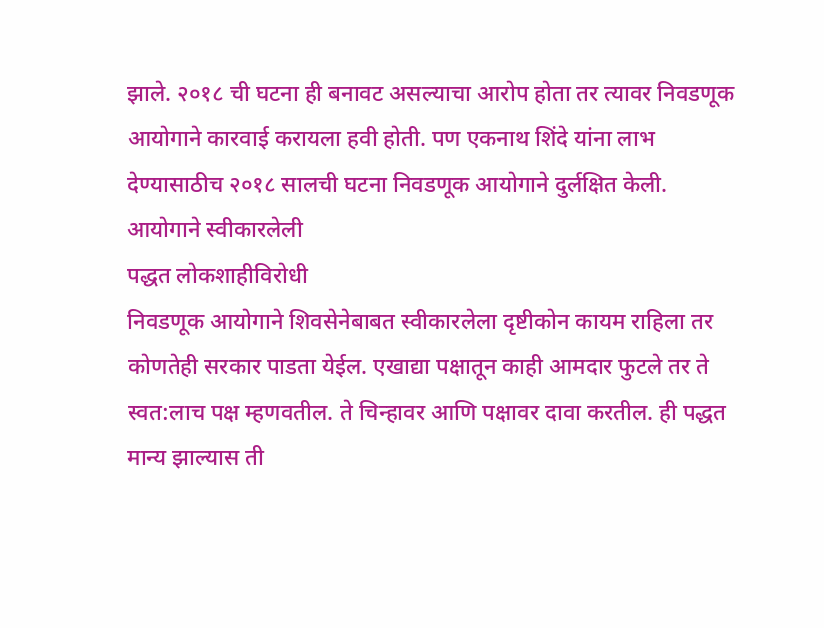झाले. २०१८ ची घटना ही बनावट असल्याचा आरोप होता तर त्यावर निवडणूक आयोगाने कारवाई करायला हवी होती. पण एकनाथ शिंदे यांना लाभ देण्यासाठीच २०१८ सालची घटना निवडणूक आयोगाने दुर्लक्षित केली.
आयोगाने स्वीकारलेली
पद्धत लोकशाहीविरोधी
निवडणूक आयोगाने शिवसेनेबाबत स्वीकारलेला दृष्टीकोन कायम राहिला तर कोणतेही सरकार पाडता येईल. एखाद्या पक्षातून काही आमदार फुटले तर ते स्वत:लाच पक्ष म्हणवतील. ते चिन्हावर आणि पक्षावर दावा करतील. ही पद्धत मान्य झाल्यास ती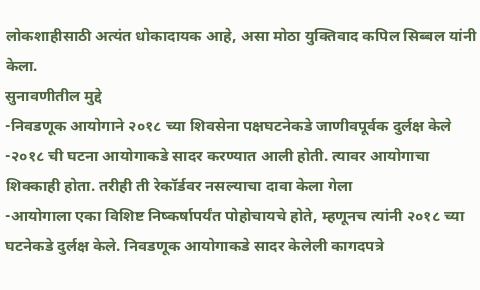लोकशाहीसाठी अत्यंत धोकादायक आहे, असा मोठा युक्तिवाद कपिल सिब्बल यांनी केला.
सुनावणीतील मुद्दे
-निवडणूक आयोगाने २०१८ च्या शिवसेना पक्षघटनेकडे जाणीवपूर्वक दुर्लक्ष केले
-२०१८ ची घटना आयोगाकडे सादर करण्यात आली होती. त्यावर आयोगाचा शिक्काही होता. तरीही ती रेकॉर्डवर नसल्याचा दावा केला गेला
-आयोगाला एका विशिष्ट निष्कर्षापर्यंत पोहोचायचे होते, म्हणूनच त्यांनी २०१८ च्या घटनेकडे दुर्लक्ष केले. निवडणूक आयोगाकडे सादर केलेली कागदपत्रे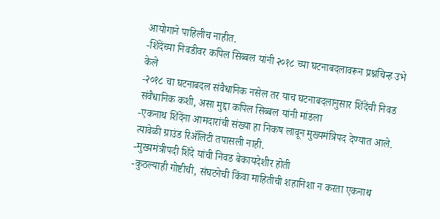आयोगाने पाहिलीच नाहीत.
-शिंदेंच्या निवडीवर कपिल सिब्बल यांनी २०१८ च्या घटनाबदलावरून प्रश्नचिन्ह उभे केले
-२०१८ चा घटनाबदल संवैधानिक नसेल तर याच घटनाबदलानुसार शिंदेंची निवड संवैधानिक कशी, असा मुद्दा कपिल सिब्बल यांनी मांडला
-एकनाथ शिंदेंना आमदारांची संख्या हा निकष लावून मुख्यमंत्रिपद देण्यात आले. त्यावेळी ग्राउंड रिॲलिटी तपासली नाही.
-मुख्यमंत्रीपदी शिंदे यांची निवड बेकायदेशीर होती
-कुठल्याही गोष्टीची, संघटनेची किंवा माहितीची शहानिशा न करता एकनाथ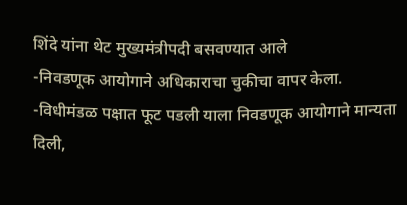शिंदे यांना थेट मुख्यमंत्रीपदी बसवण्यात आले
-निवडणूक आयोगाने अधिकाराचा चुकीचा वापर केला.
-विधीमंडळ पक्षात फूट पडली याला निवडणूक आयोगाने मान्यता दिली,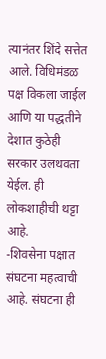त्यानंतर शिंदे सत्तेत आले. विधिमंडळ पक्ष विकला जाईल आणि या पद्धतीने देशात कुठेही सरकार उलथवता येईल. ही लोकशाहीची थट्टा आहे.
-शिवसेना पक्षात संघटना महत्वाची आहे. संघटना ही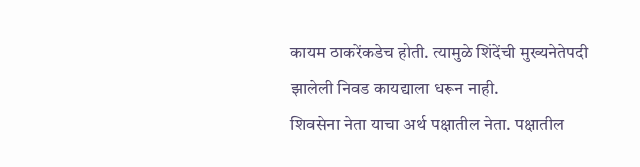कायम ठाकरेंकडेच होती. त्यामुळे शिंदेंची मुख्यनेतेपदी झालेली निवड कायद्याला धरून नाही.
शिवसेना नेता याचा अर्थ पक्षातील नेता. पक्षातील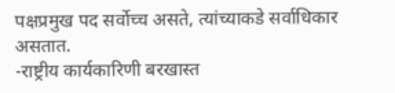पक्षप्रमुख पद सर्वोच्च असते, त्यांच्याकडे सर्वाधिकार असतात.
-राष्ट्रीय कार्यकारिणी बरखास्त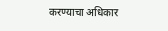करण्याचा अधिकार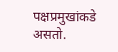पक्षप्रमुखांकडे असतो.